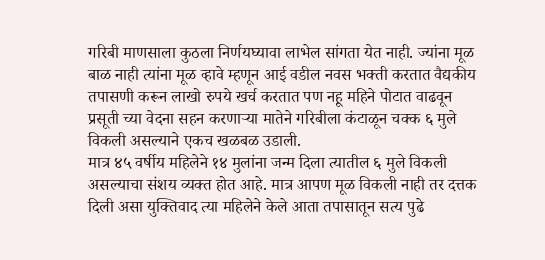गरिबी माणसाला कुठला निर्णयघ्यावा लाभेल सांगता येत नाही. ज्यांना मूळ बाळ नाही त्यांना मूळ व्हावे म्हणून आई वडील नवस भक्ती करतात वैद्यकीय तपासणी करून लाखो रुपये खर्च करतात पण नहू महिने पोटात वाढवून प्रसूती च्या वेदना सहन करणाऱ्या मातेने गरिबीला कंटाळून चक्क ६ मुले विकली असल्याने एकच खळबळ उडाली.
मात्र ४५ वर्षीय महिलेने १४ मुलांना जन्म दिला त्यातील ६ मुले विकली असल्याचा संशय व्यक्त होत आहे. मात्र आपण मूळ विकली नाही तर दत्तक दिली असा युक्तिवाद त्या महिलेने केले आता तपासातून सत्य पुढे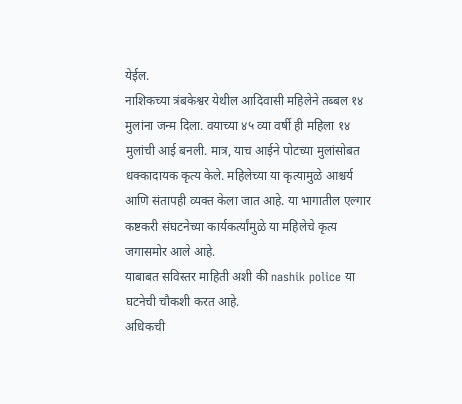येईल.
नाशिकच्या त्रंबकेश्वर येथील आदिवासी महिलेने तब्बल १४ मुलांना जन्म दिला. वयाच्या ४५ व्या वर्षी ही महिला १४ मुलांची आई बनली. मात्र, याच आईने पोटच्या मुलांसोबत धक्कादायक कृत्य केले. महिलेच्या या कृत्यामुळे आश्चर्य आणि संतापही व्यक्त केला जात आहे. या भागातील एल्गार कष्टकरी संघटनेच्या कार्यकर्त्यांमुळे या महिलेचे कृत्य जगासमोर आले आहे.
याबाबत सविस्तर माहिती अशी की nashik police या घटनेची चौकशी करत आहे.
अधिकची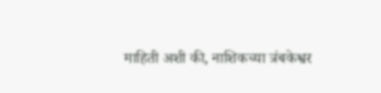माहिती अशी की, नाशिकच्या त्रंबकेश्वर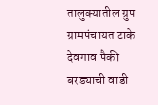तालुक्यातील ग्रुप ग्रामपंचायत टाके देवगाव पैकी बरड्याची वाडी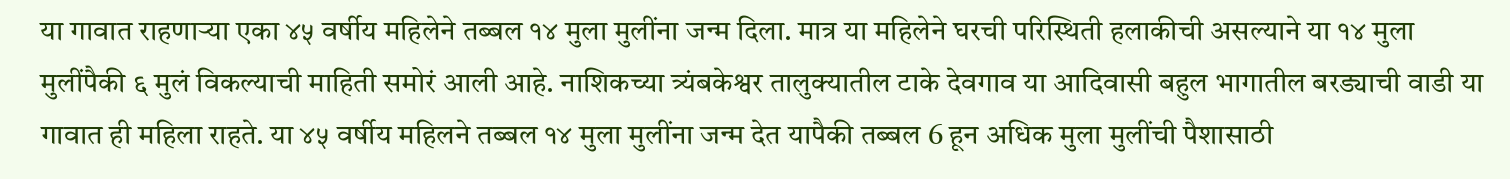या गावात राहणाऱ्या एका ४५ वर्षीय महिलेने तब्बल १४ मुला मुलींना जन्म दिला. मात्र या महिलेने घरची परिस्थिती हलाकीची असल्याने या १४ मुला मुलींपैकी ६ मुलं विकल्याची माहिती समोरं आली आहे. नाशिकच्या त्र्यंबकेश्वर तालुक्यातील टाके देवगाव या आदिवासी बहुल भागातील बरड्याची वाडी या गावात ही महिला राहते. या ४५ वर्षीय महिलने तब्बल १४ मुला मुलींना जन्म देत यापैकी तब्बल 6 हून अधिक मुला मुलींची पैशासाठी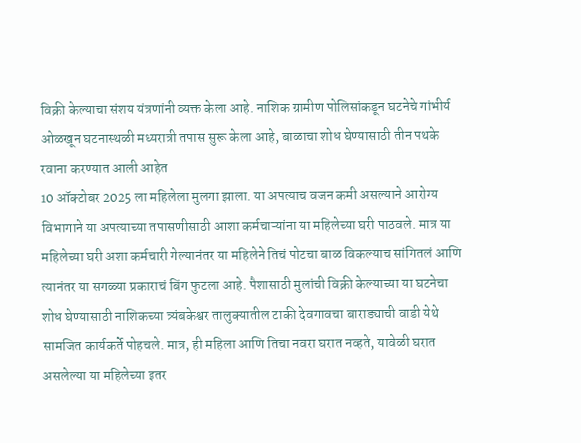विक्री केल्याचा संशय यंत्रणांनी व्यक्त केला आहे. नाशिक ग्रामीण पोलिसांकडून घटनेचे गांभीर्य ओळखून घटनास्थळी मध्यरात्री तपास सुरू केला आहे, बाळाचा शोध घेण्यासाठी तीन पथके रवाना करण्यात आली आहेत
10 ऑक्टोबर 2025 ला महिलेला मुलगा झाला. या अपत्याच वजन कमी असल्याने आरोग्य विभागाने या अपत्याच्या तपासणीसाठी आशा कर्मचाऱ्यांना या महिलेच्या घरी पाठवले. मात्र या महिलेच्या घरी अशा कर्मचारी गेल्यानंतर या महिलेने तिचं पोटचा बाळ विकल्याच सांगितलं आणि त्यानंतर या सगळ्या प्रकाराचं बिंग फुटला आहे. पैशासाठी मुलांची विक्री केल्याच्या या घटनेचा शोध घेण्यासाठी नाशिकच्या त्र्यंबकेश्वर तालुक्यातील टाकी देवगावचा बाराड्याची वाडी येथे सामजित कार्यकर्ते पोहचले. मात्र, ही महिला आणि तिचा नवरा घरात नव्हते, यावेळी घरात असलेल्या या महिलेच्या इतर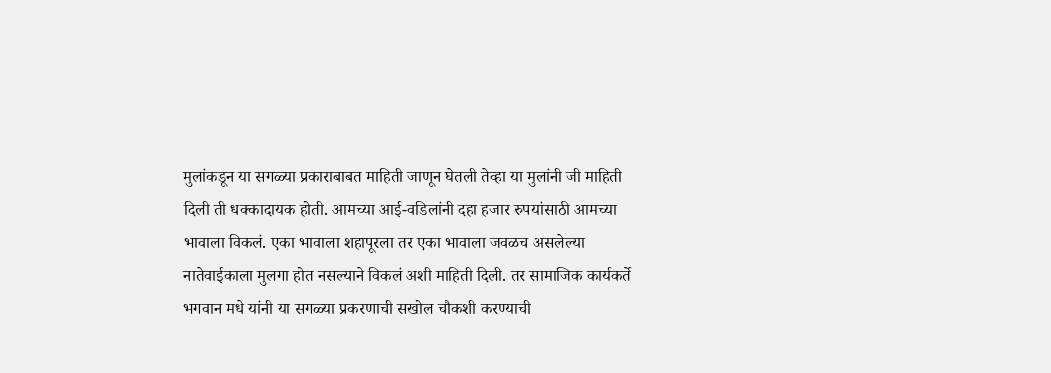मुलांकडून या सगळ्या प्रकाराबाबत माहिती जाणून घेतली तेव्हा या मुलांनी जी माहिती दिली ती धक्कादायक होती. आमच्या आई-वडिलांनी दहा हजार रुपयांसाठी आमच्या भावाला विकलं. एका भावाला शहापूरला तर एका भावाला जवळच असलेल्या नातेवाईकाला मुलगा होत नसल्याने विकलं अशी माहिती दिली. तर सामाजिक कार्यकर्ते भगवान मधे यांनी या सगळ्या प्रकरणाची सखोल चौकशी करण्याची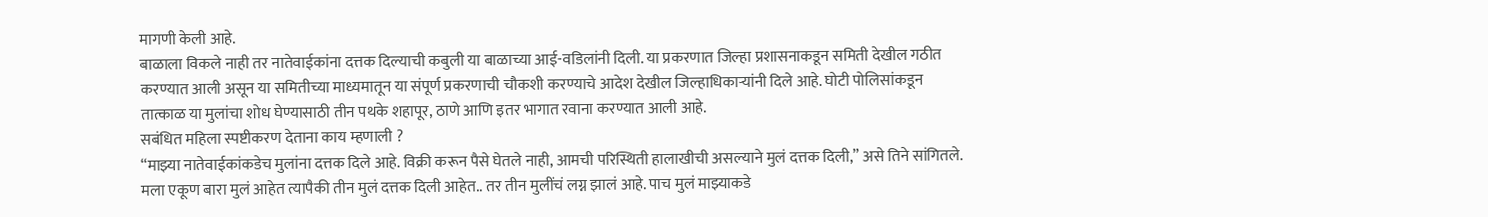मागणी केली आहे.
बाळाला विकले नाही तर नातेवाईकांना दत्तक दिल्याची कबुली या बाळाच्या आई-वडिलांनी दिली. या प्रकरणात जिल्हा प्रशासनाकडून समिती देखील गठीत करण्यात आली असून या समितीच्या माध्यमातून या संपूर्ण प्रकरणाची चौकशी करण्याचे आदेश देखील जिल्हाधिकाऱ्यांनी दिले आहे. घोटी पोलिसांकडून तात्काळ या मुलांचा शोध घेण्यासाठी तीन पथके शहापूर, ठाणे आणि इतर भागात रवाना करण्यात आली आहे.
सबंधित महिला स्पष्टीकरण देताना काय म्हणाली ?
“माझ्या नातेवाईकांकडेच मुलांना दत्तक दिले आहे. विक्री करून पैसे घेतले नाही, आमची परिस्थिती हालाखीची असल्याने मुलं दत्तक दिली,” असे तिने सांगितले. मला एकूण बारा मुलं आहेत त्यापैकी तीन मुलं दत्तक दिली आहेत.. तर तीन मुलींचं लग्न झालं आहे. पाच मुलं माझ्याकडे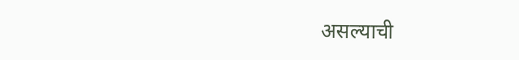असल्याची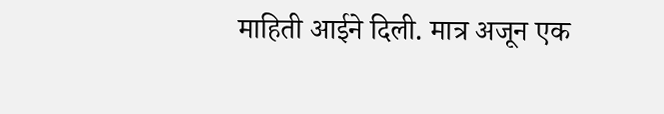माहिती आईने दिली. मात्र अजून एक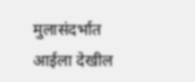मुलासंदर्भात आईला देखील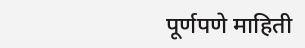पूर्णपणे माहिती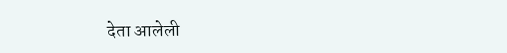देता आलेली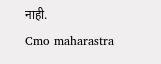नाही.
Cmo maharastra